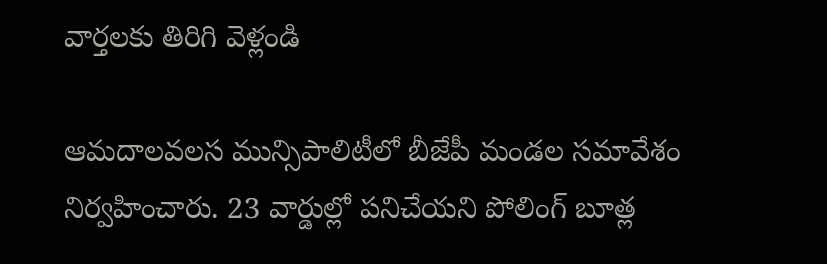వార్తలకు తిరిగి వెళ్లండి

ఆమదాలవలస మున్సిపాలిటీలో బీజేపీ మండల సమావేశం నిర్వహించారు. 23 వార్డుల్లో పనిచేయని పోలింగ్ బూత్ల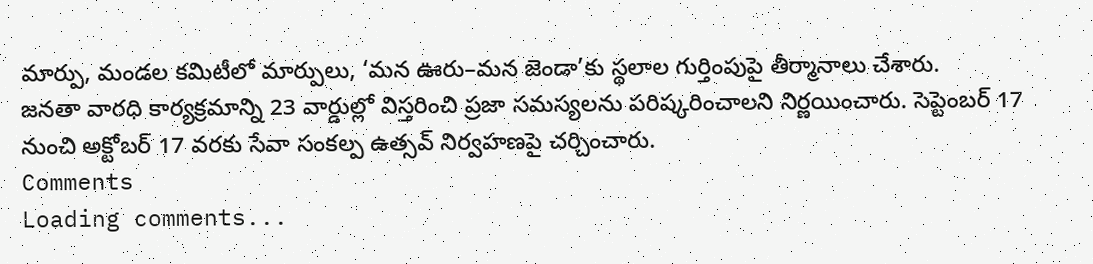మార్పు, మండల కమిటీలో మార్పులు, ‘మన ఊరు–మన జెండా’కు స్థలాల గుర్తింపుపై తీర్మానాలు చేశారు.
జనతా వారధి కార్యక్రమాన్ని 23 వార్డుల్లో విస్తరించి ప్రజా సమస్యలను పరిష్కరించాలని నిర్ణయించారు. సెప్టెంబర్ 17 నుంచి అక్టోబర్ 17 వరకు సేవా సంకల్ప ఉత్సవ్ నిర్వహణపై చర్చించారు.
Comments
Loading comments...